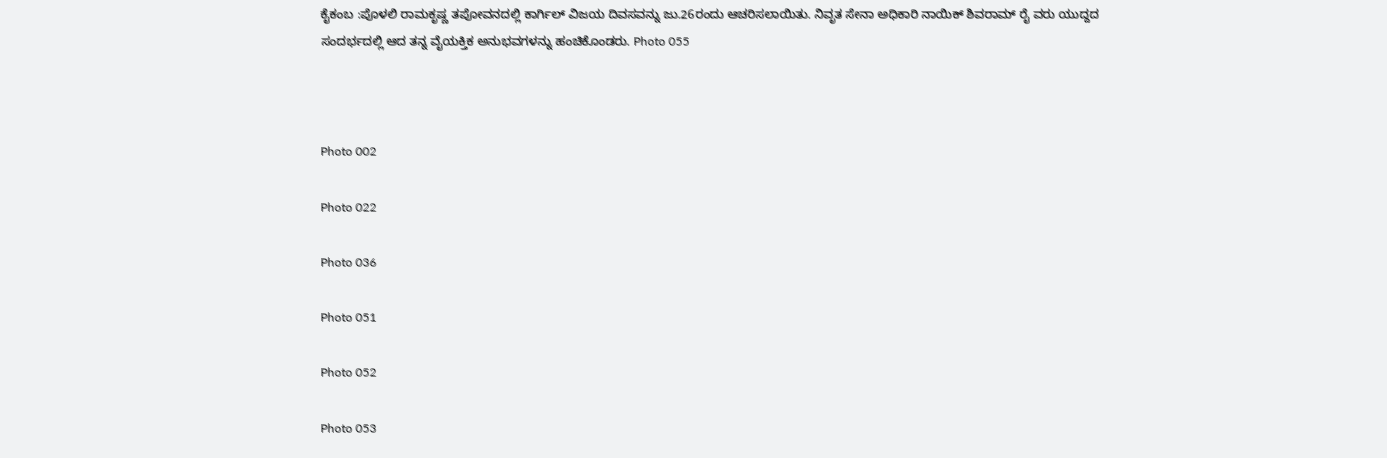ಕೈಕಂಬ :ಪೊಳಲಿ ರಾಮಕೃಷ್ಣ ತಪೋವನದಲ್ಲಿ ಕಾರ್ಗಿಲ್ ವಿಜಯ ದಿವಸವನ್ನು ಜು.26ರಂದು ಆಚರಿಸಲಾಯಿತು. ನಿವೃತ ಸೇನಾ ಅಧಿಕಾರಿ ನಾಯಿಕ್ ಶಿವರಾಮ್ ರೈ ವರು ಯುದ್ದದ ಸಂದರ್ಭದಲ್ಲಿ ಆದ ತನ್ನ ವೈಯಕ್ತಿಕ ಅನುಭವಗಳನ್ನು ಹಂಚಿಕೊಂಡರು. Photo 055



Photo 002

Photo 022

Photo 036

Photo 051

Photo 052

Photo 053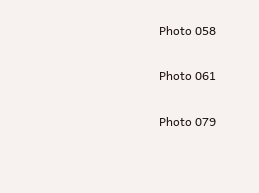Photo 058

Photo 061

Photo 079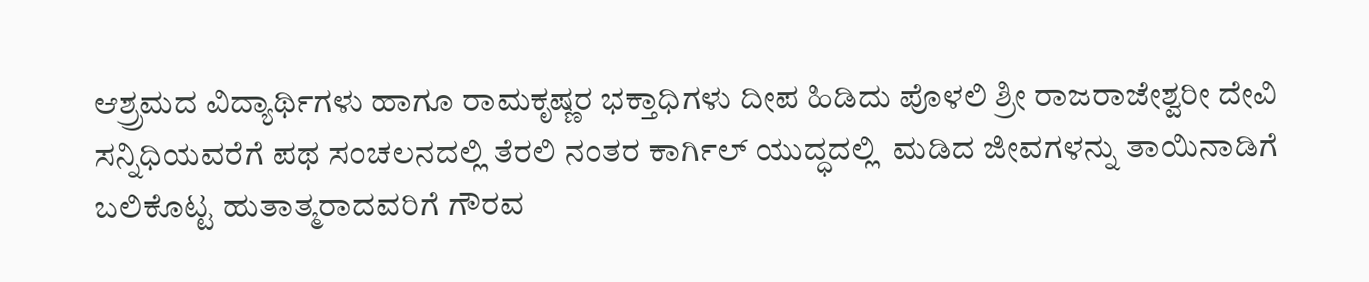ಆಶ್ರ್ರಮದ ವಿದ್ಯಾರ್ಥಿಗಳು ಹಾಗೂ ರಾಮಕೃಷ್ಣರ ಭಕ್ತಾಧಿಗಳು ದೀಪ ಹಿಡಿದು ಪೊಳಲಿ ಶ್ರೀ ರಾಜರಾಜೇಶ್ವರೀ ದೇವಿ ಸನ್ನಿಧಿಯವರೆಗೆ ಪಥ ಸಂಚಲನದಲ್ಲಿ ತೆರಲಿ ನಂತರ ಕಾರ್ಗಿಲ್ ಯುದ್ಧದಲ್ಲಿ  ಮಡಿದ ಜೀವಗಳನ್ನು ತಾಯಿನಾಡಿಗೆ ಬಲಿಕೊಟ್ಟ ಹುತಾತ್ಮರಾದವರಿಗೆ ಗೌರವ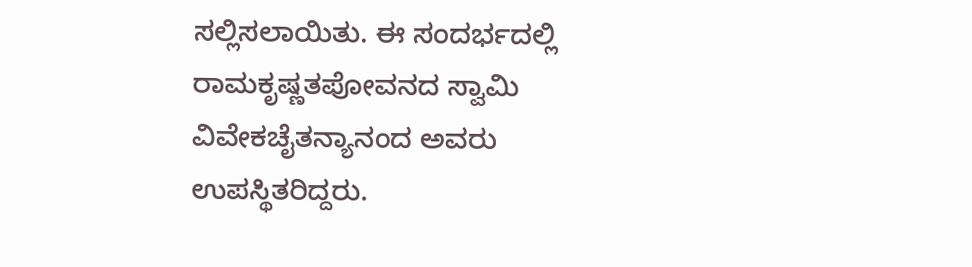ಸಲ್ಲಿಸಲಾಯಿತು. ಈ ಸಂದರ್ಭದಲ್ಲಿ ರಾಮಕೃಷ್ಣತಪೋವನದ ಸ್ವಾಮಿ ವಿವೇಕಚೈತನ್ಯಾನಂದ ಅವರು ಉಪಸ್ಥಿತರಿದ್ದರು.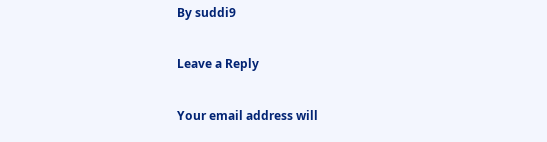By suddi9

Leave a Reply

Your email address will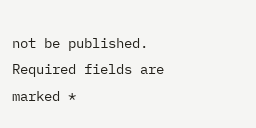not be published. Required fields are marked *